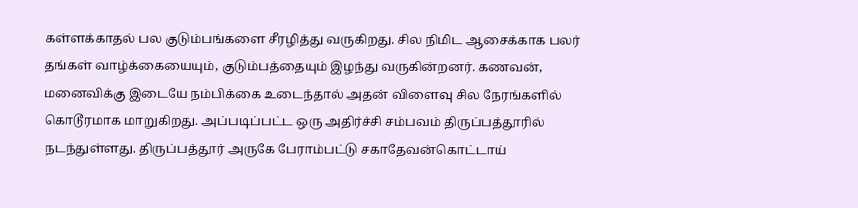கள்ளக்காதல் பல குடும்பங்களை சீரழித்து வருகிறது. சில நிமிட ஆசைக்காக பலர் தங்கள் வாழ்க்கையையும், குடும்பத்தையும் இழந்து வருகின்றனர். கணவன், மனைவிக்கு இடையே நம்பிக்கை உடைந்தால் அதன் விளைவு சில நேரங்களில் கொடூரமாக மாறுகிறது. அப்படிப்பட்ட ஒரு அதிர்ச்சி சம்பவம் திருப்பத்தூரில் நடந்துள்ளது. திருப்பத்தூர் அருகே பேராம்பட்டு சகாதேவன்கொட்டாய்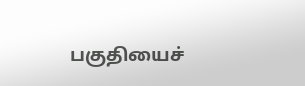பகுதியைச்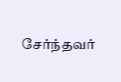சேர்ந்தவர்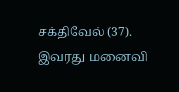சக்திவேல் (37). இவரது மனைவி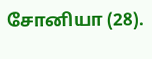சோனியா (28).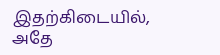இதற்கிடையில், அதே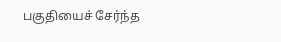பகுதியைச் சேர்ந்த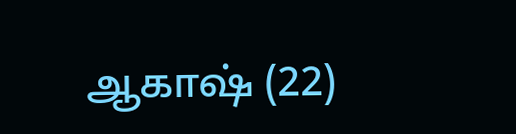ஆகாஷ் (22)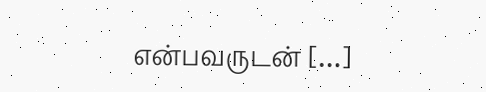என்பவருடன் […]